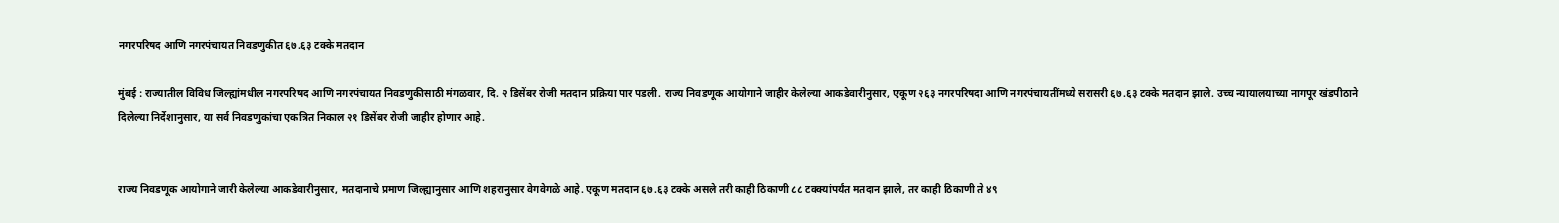नगरपरिषद आणि नगरपंचायत निवडणुकीत ६७.६३ टक्के मतदान

मुंबई : राज्यातील विविध जिल्ह्यांमधील नगरपरिषद आणि नगरपंचायत निवडणुकीसाठी मंगळवार, दि. २ डिसेंबर रोजी मतदान प्रक्रिया पार पडली. राज्य निवडणूक आयोगाने जाहीर केलेल्या आकडेवारीनुसार, एकूण २६३ नगरपरिषदा आणि नगरपंचायतींमध्ये सरासरी ६७.६३ टक्के मतदान झाले. उच्च न्यायालयाच्या नागपूर खंडपीठाने दिलेल्या निर्देशानुसार, या सर्व निवडणुकांचा एकत्रित निकाल २१ डिसेंबर रोजी जाहीर होणार आहे.


राज्य निवडणूक आयोगाने जारी केलेल्या आकडेवारीनुसार, मतदानाचे प्रमाण जिल्ह्यानुसार आणि शहरानुसार वेगवेगळे आहे. एकूण मतदान ६७.६३ टक्के असले तरी काही ठिकाणी ८८ टक्क्यांपर्यंत मतदान झाले, तर काही ठिकाणी ते ४९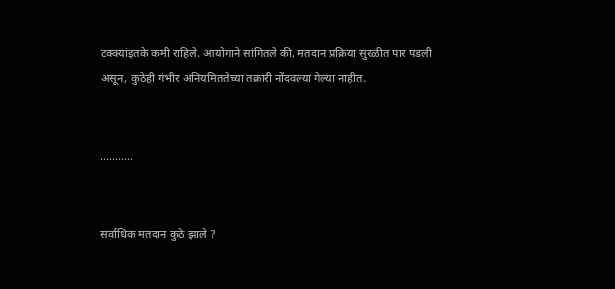टक्क्यांइतके कमी राहिले. आयोगाने सांगितले की, मतदान प्रक्रिया सुरळीत पार पडली असून, कुठेही गंभीर अनियमिततेच्या तक्रारी नोंदवल्या गेल्या नाहीत.


...........


सर्वाधिक मतदान कुठे झाले ?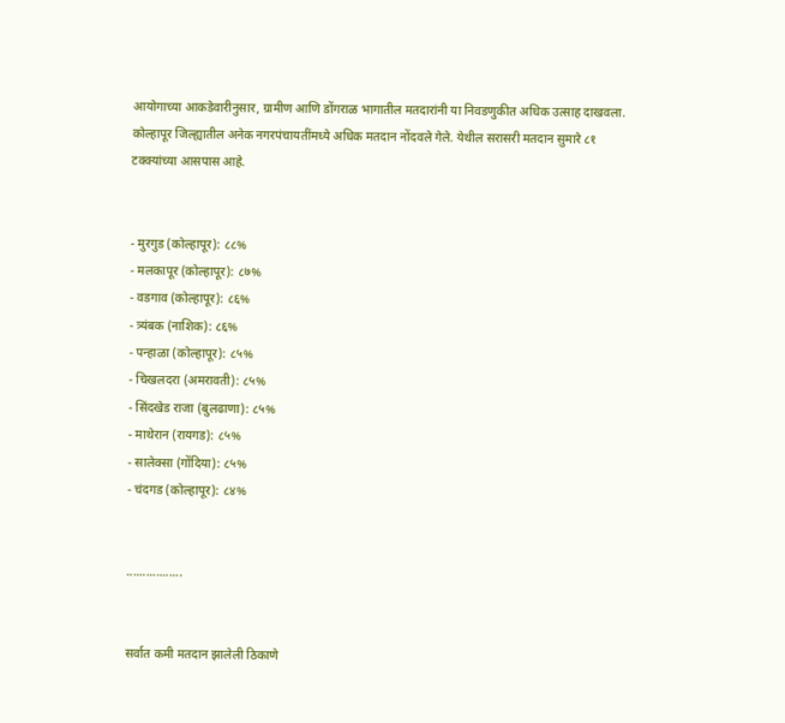आयोगाच्या आकडेवारीनुसार, ग्रामीण आणि डोंगराळ भागातील मतदारांनी या निवडणुकीत अधिक उत्साह दाखवला. कोल्हापूर जिल्ह्यातील अनेक नगरपंचायतींमध्ये अधिक मतदान नोंदवले गेले. येथील सरासरी मतदान सुमारे ८१ टक्क्यांच्या आसपास आहे.


- मुरगुड (कोल्हापूर): ८८%
- मलकापूर (कोल्हापूर): ८७%
- वडगाव (कोल्हापूर): ८६%
- त्र्यंबक (नाशिक): ८६%
- पन्हाळा (कोल्हापूर): ८५%
- चिखलदरा (अमरावती): ८५%
- सिंदखेड राजा (बुलढाणा): ८५%
- माथेरान (रायगड): ८५%
- सालेक्सा (गोंदिया): ८५%
- चंदगड (कोल्हापूर): ८४%


.................


सर्वात कमी मतदान झालेली ठिकाणे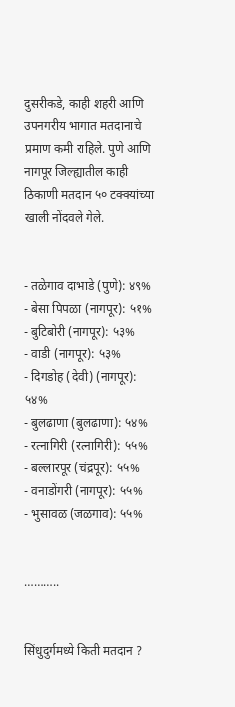दुसरीकडे, काही शहरी आणि उपनगरीय भागात मतदानाचे प्रमाण कमी राहिले. पुणे आणि नागपूर जिल्ह्यातील काही ठिकाणी मतदान ५० टक्क्यांच्या खाली नोंदवले गेले.


- तळेगाव दाभाडे (पुणे): ४९%
- बेसा पिपळा (नागपूर): ५१%
- बुटिबोरी (नागपूर): ५३%
- वाडी (नागपूर): ५३%
- दिगडोह (देवी) (नागपूर): ५४%
- बुलढाणा (बुलढाणा): ५४%
- रत्नागिरी (रत्नागिरी): ५५%
- बल्लारपूर (चंद्रपूर): ५५%
- वनाडोंगरी (नागपूर): ५५%
- भुसावळ (जळगाव): ५५%


………..


सिंधुदुर्गमध्ये किती मतदान ?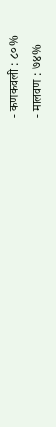- कणकवली : ८०%
- मालवण : ७४%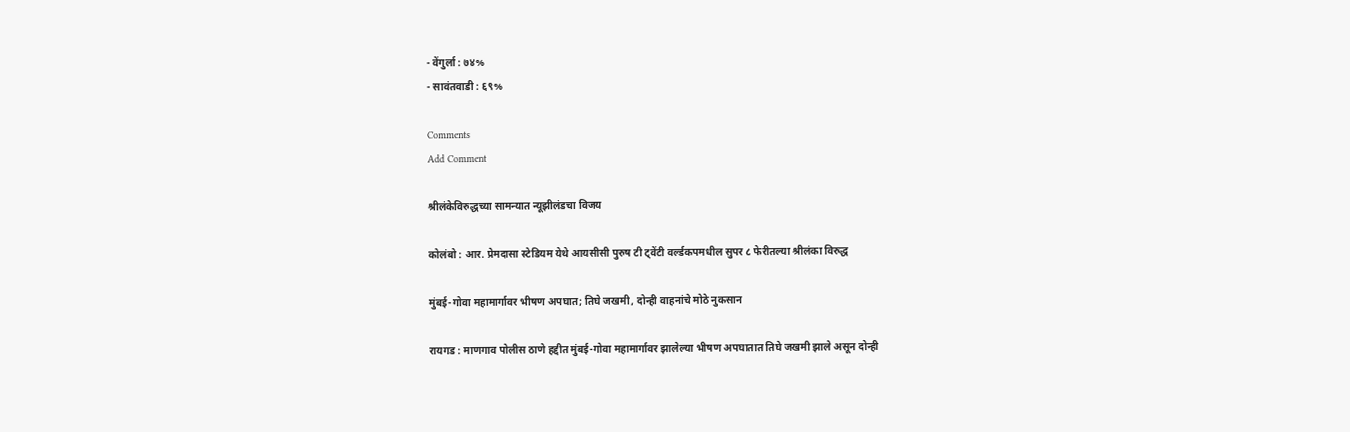- वेंगुर्ला : ७४%
- सावंतवाडी : ६९%

Comments
Add Comment

श्रीलंकेविरुद्धच्या सामन्यात न्यूझीलंडचा विजय

कोलंबो : आर. प्रेमदासा स्टेडियम येथे आयसीसी पुरुष टी ट्वेंटी वर्ल्डकपमधील सुपर ८ फेरीतल्या श्रीलंका विरुद्ध

मुंबई-गोवा महामार्गावर भीषण अपघात; तिघे जखमी, दोन्ही वाहनांचे मोठे नुकसान

रायगड : माणगाव पोलीस ठाणे हद्दीत मुंबई-गोवा महामार्गावर झालेल्या भीषण अपघातात तिघे जखमी झाले असून दोन्ही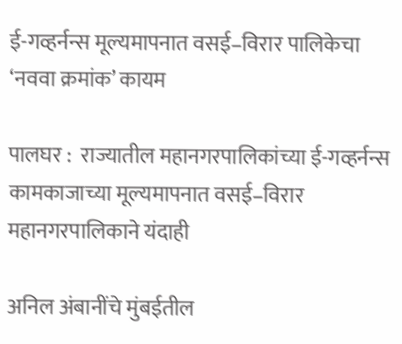ई-गव्हर्नन्स मूल्यमापनात वसई–विरार पालिकेचा ‘नववा क्रमांक’ कायम

पालघर :  राज्यातील महानगरपालिकांच्या ई-गव्हर्नन्स कामकाजाच्या मूल्यमापनात वसई–विरार महानगरपालिकाने यंदाही

अनिल अंबानींचे मुंबईतील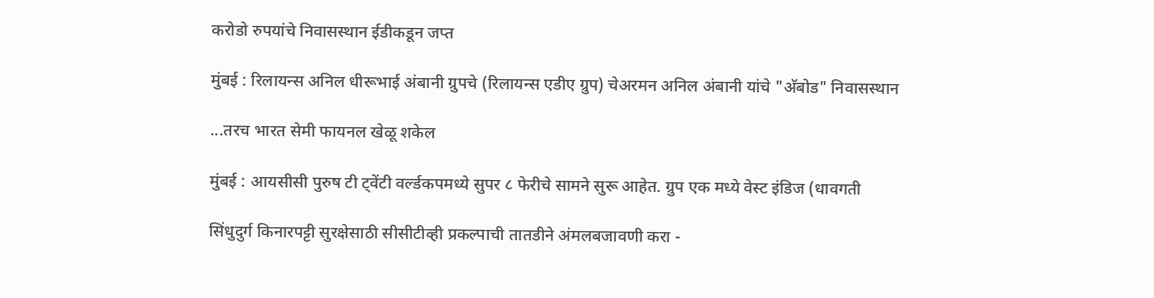करोडो रुपयांचे निवासस्थान ईडीकडून जप्त

मुंबई : रिलायन्स अनिल धीरूभाई अंबानी ग्रुपचे (रिलायन्स एडीए ग्रुप) चेअरमन अनिल अंबानी यांचे "अ‍ॅबोड" निवासस्थान

...तरच भारत सेमी फायनल खेळू शकेल

मुंबई : आयसीसी पुरुष टी ट्वेंटी वर्ल्डकपमध्ये सुपर ८ फेरीचे सामने सुरू आहेत. ग्रुप एक मध्ये वेस्ट इंडिज (धावगती

सिंधुदुर्ग किनारपट्टी सुरक्षेसाठी सीसीटीव्ही प्रकल्पाची तातडीने अंमलबजावणी करा -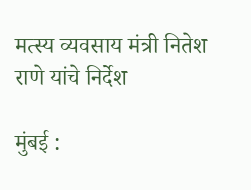मत्स्य व्यवसाय मंत्री नितेश राणे यांचे निर्देश

मुंबई :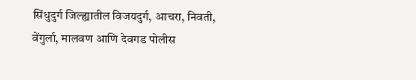सिंधुदुर्ग जिल्ह्यातील विजयदुर्ग, आचरा, निवती, वेंगुर्ला, मालवण आणि देवगड पोलीस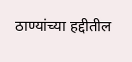ठाण्यांच्या हद्दीतील